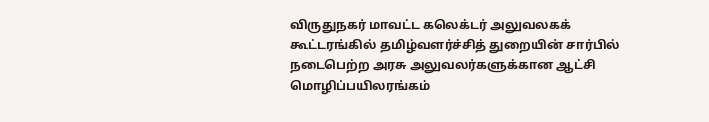விருதுநகர் மாவட்ட கலெக்டர் அலுவலகக் கூட்டரங்கில் தமிழ்வளர்ச்சித் துறையின் சார்பில் நடைபெற்ற அரசு அலுவலர்களுக்கான ஆட்சி மொழிப்பயிலரங்கம்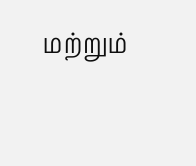மற்றும்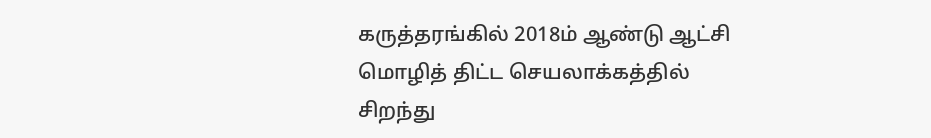கருத்தரங்கில் 2018ம் ஆண்டு ஆட்சி மொழித் திட்ட செயலாக்கத்தில் சிறந்து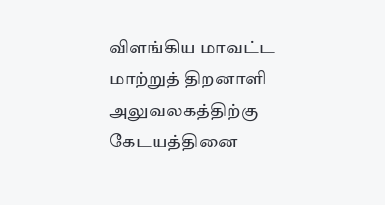விளங்கிய மாவட்ட மாற்றுத் திறனாளி அலுவலகத்திற்கு கேடயத்தினை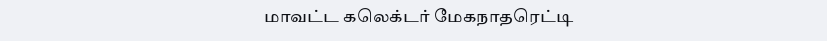மாவட்ட கலெக்டர் மேகநாதரெட்டி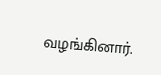வழங்கினார்.